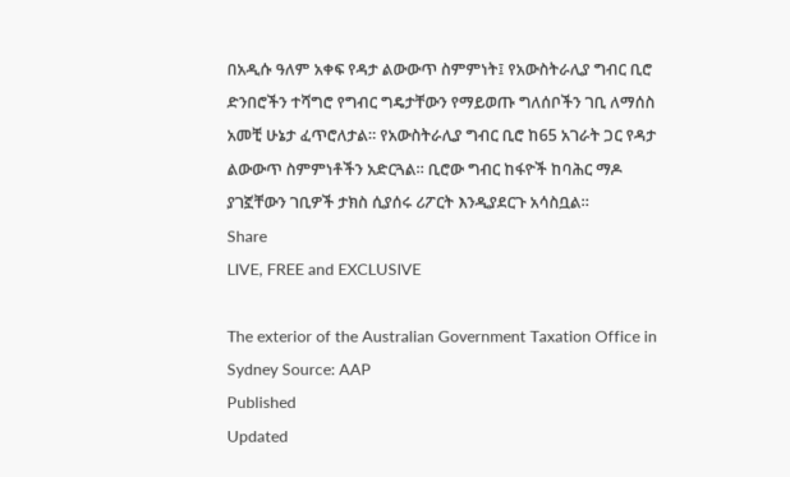በአዲሱ ዓለም አቀፍ የዳታ ልውውጥ ስምምነት፤ የአውስትራሊያ ግብር ቢሮ ድንበሮችን ተሻግሮ የግብር ግዴታቸውን የማይወጡ ግለሰቦችን ገቢ ለማሰስ አመቺ ሁኔታ ፈጥሮለታል። የአውስትራሊያ ግብር ቢሮ ከ65 አገራት ጋር የዳታ ልውውጥ ስምምነቶችን አድርጓል። ቢሮው ግብር ከፋዮች ከባሕር ማዶ ያገኟቸውን ገቢዎች ታክስ ሲያሰሩ ሪፖርት እንዲያደርጉ አሳስቧል።
Share
LIVE, FREE and EXCLUSIVE

The exterior of the Australian Government Taxation Office in Sydney Source: AAP
Published
Updated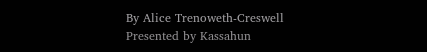By Alice Trenoweth-Creswell
Presented by Kassahun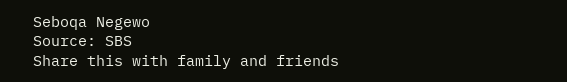Seboqa Negewo
Source: SBS
Share this with family and friends